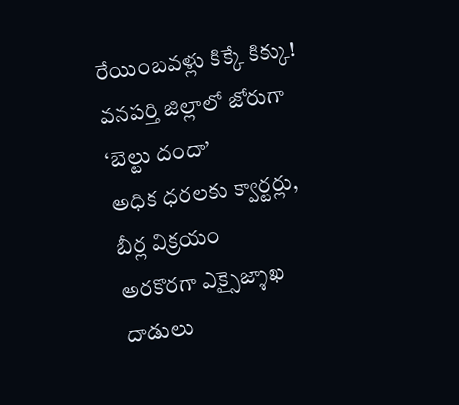రేయింబవళ్లు కిక్కే కిక్కు!
వనపర్తి జిల్లాలో జోరుగా ‘బెల్టు దందా’
అధిక ధరలకు క్వార్టర్లు, బీర్ల విక్రయం
అరకొరగా ఎక్సైజ్శాఖ దాడులు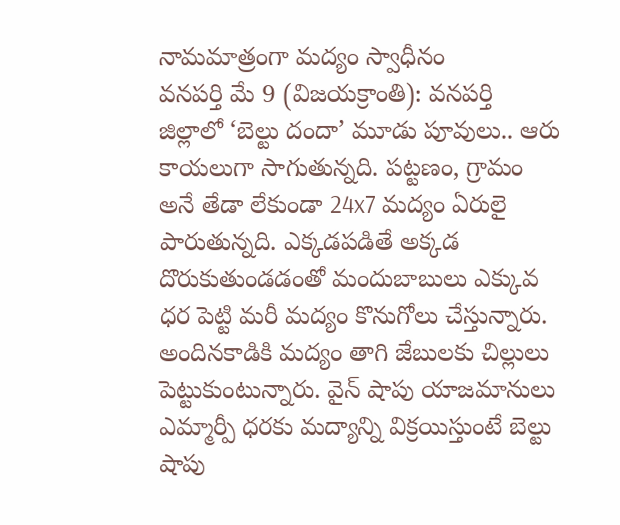నామమాత్రంగా మద్యం స్వాధీనం
వనపర్తి మే 9 (విజయక్రాంతి): వనపర్తి జిల్లాలో ‘బెల్టు దందా’ మూడు పూవులు.. ఆరు కాయలుగా సాగుతున్నది. పట్టణం, గ్రామం అనే తేడా లేకుండా 24x7 మద్యం ఏరులై పారుతున్నది. ఎక్కడపడితే అక్కడ దొరుకుతుండడంతో మందుబాబులు ఎక్కువ ధర పెట్టి మరీ మద్యం కొనుగోలు చేస్తున్నారు. అందినకాడికి మద్యం తాగి జేబులకు చిల్లులు పెట్టుకుంటున్నారు. వైన్ షాపు యాజమానులు ఎమ్మార్పీ ధరకు మద్యాన్ని విక్రయిస్తుంటే బెల్టు షాపు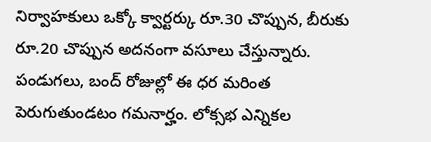నిర్వాహకులు ఒక్కో క్వార్టర్కు రూ.30 చొప్పున, బీరుకు రూ.20 చొప్పున అదనంగా వసూలు చేస్తున్నారు. పండుగలు, బంద్ రోజుల్లో ఈ ధర మరింత పెరుగుతుండటం గమనార్హం. లోక్సభ ఎన్నికల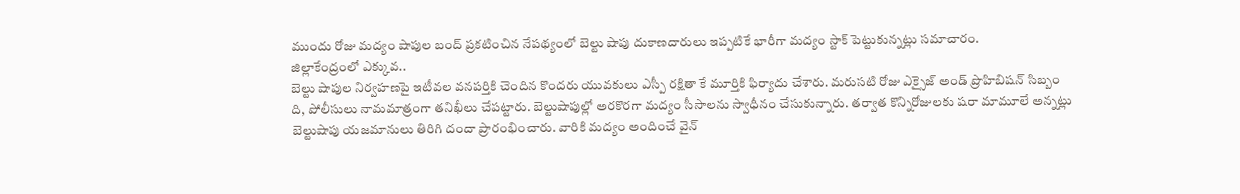ముందు రోజు మద్యం షాపుల బంద్ ప్రకటించిన నేపథ్యంలో బెల్టు షాపు దుకాణదారులు ఇప్పటికే భారీగా మద్యం స్టాక్ పెట్టుకున్నట్లు సమాచారం.
జిల్లాకేంద్రంలో ఎక్కువ..
బెల్టు షాపుల నిర్వహణపై ఇటీవల వనపర్తికి చెందిన కొందరు యువకులు ఎస్పీ రక్షితా కే మూర్తికి ఫిర్యాదు చేశారు. మరుసటి రోజు ఎక్సైజ్ అండ్ ప్రొహిబిషన్ సిబ్బం ది, పోలీసులు నామమాత్రంగా తనిఖీలు చేపట్టారు. బెల్టుషాపుల్లో అరకొరగా మద్యం సీసాలను స్వాధీనం చేసుకున్నారు. తర్వాత కొన్నిరోజులకు షరా మామూలే అన్నట్లు బెల్టుషాపు యజమానులు తిరిగి దందా ప్రారంభించారు. వారికి మద్యం అందించే వైన్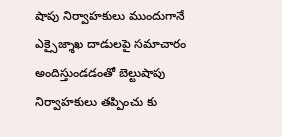షాపు నిర్వాహకులు ముందుగానే ఎక్సైజ్శాఖ దాడులపై సమాచారం అందిస్తుండడంతో బెల్టుషాపు నిర్వాహకులు తప్పించు కు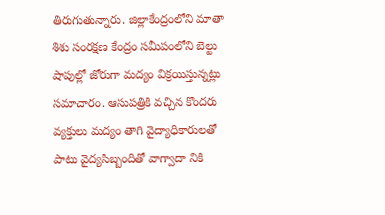తిరుగుతున్నారు. జిల్లాకేంద్రంలోని మాతా శిశు సంరక్షణ కేంద్రం సమీపంలోని బెల్టు షాపుల్లో జోరుగా మద్యం విక్రయిస్తున్నట్లు సమాచారం. ఆసుపత్రికి వచ్చిన కొందరు వ్యక్తులు మద్యం తాగి వైద్యాధికారులతో పాటు వైద్యసిబ్బందితో వాగ్వాదా నికి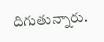దిగుతున్నారు.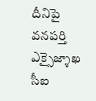దీనిపై వనపర్తి ఎక్సైజ్శాఖ సీఐ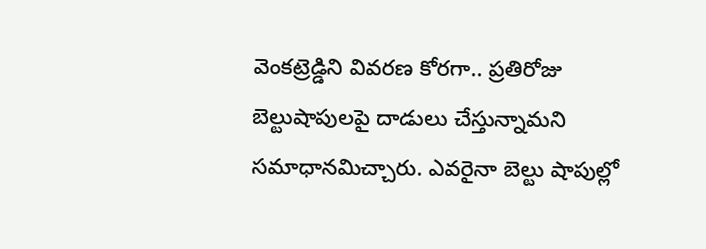వెంకట్రెడ్డిని వివరణ కోరగా.. ప్రతిరోజు బెల్టుషాపులపై దాడులు చేస్తున్నామని సమాధానమిచ్చారు. ఎవరైనా బెల్టు షాపుల్లో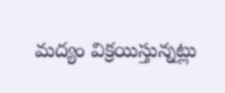మద్యం విక్రయిస్తున్నట్లు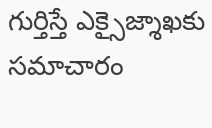గుర్తిస్తే ఎక్సైజ్శాఖకు సమాచారం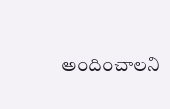అందించాలని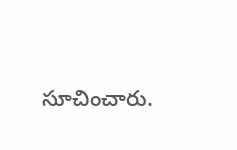సూచించారు.